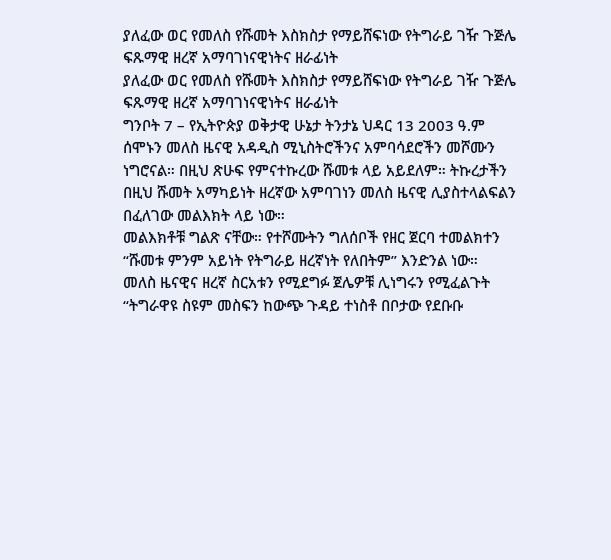ያለፈው ወር የመለስ የሹመት እስክስታ የማይሸፍነው የትግራይ ገዥ ጉጅሌ ፍጹማዊ ዘረኛ አማባገነናዊነትና ዘራፊነት
ያለፈው ወር የመለስ የሹመት እስክስታ የማይሸፍነው የትግራይ ገዥ ጉጅሌ ፍጹማዊ ዘረኛ አማባገነናዊነትና ዘራፊነት
ግንቦት 7 – የኢትዮጵያ ወቅታዊ ሁኔታ ትንታኔ ህዳር 13 2003 ዓ.ም
ሰሞኑን መለስ ዜናዊ አዳዲስ ሚኒስትሮችንና አምባሳደሮችን መሾሙን ነግሮናል። በዚህ ጽሁፍ የምናተኩረው ሹመቱ ላይ አይደለም። ትኩረታችን በዚህ ሹመት አማካይነት ዘረኛው አምባገነን መለስ ዜናዊ ሊያስተላልፍልን በፈለገው መልእክት ላይ ነው።
መልእክቶቹ ግልጽ ናቸው። የተሾሙትን ግለሰቦች የዘር ጀርባ ተመልክተን “ሹመቱ ምንም አይነት የትግራይ ዘረኛነት የለበትም” እንድንል ነው።
መለስ ዜናዊና ዘረኛ ስርአቱን የሚደግፉ ጀሌዎቹ ሊነግሩን የሚፈልጉት “ትግራዋዩ ስዩም መስፍን ከውጭ ጉዳይ ተነስቶ በቦታው የደቡቡ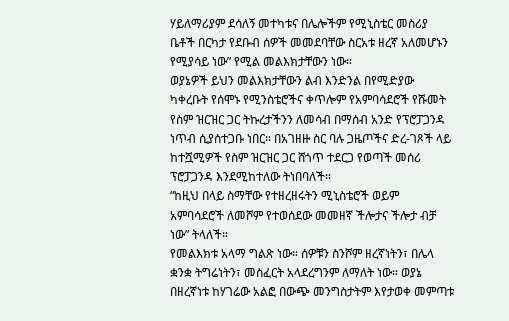ሃይለማሪያም ደሳለኝ መተካቱና በሌሎችም የሚኒስቴር መስሪያ ቤቶች በርካታ የደቡብ ሰዎች መመደባቸው ስርአቱ ዘረኛ አለመሆኑን የሚያሳይ ነው” የሚል መልእክታቸውን ነው።
ወያኔዎች ይህን መልእክታቸውን ልብ እንድንል በየሚድያው ካቀረቡት የሰሞኑ የሚንስቴሮችና ቀጥሎም የአምባሳደሮች የሹመት የስም ዝርዝር ጋር ትኩረታችንን ለመሳብ በማሰብ አንድ የፕሮፓጋንዳ ነጥብ ሲያሰተጋቡ ነበር። በአገዘዙ ስር ባሉ ጋዜጦችና ድረ-ገጾች ላይ ከተሿሚዎች የስም ዝርዝር ጋር ሸጎጥ ተደርጋ የወጣች መሰሪ ፕሮፓጋንዳ እንደሚከተለው ትነበባለች።
“ከዚህ በላይ ስማቸው የተዘረዘሩትን ሚኒስቴሮች ወይም አምባሳደሮች ለመሾም የተወሰደው መመዘኛ ችሎታና ችሎታ ብቻ ነው” ትላለች።
የመልእክቱ አላማ ግልጽ ነው። ሰዎቹን ስንሾም ዘረኛነትን፣ በሌላ ቋንቋ ትግሬነትን፣ መስፈርት አላደረግንም ለማለት ነው። ወያኔ በዘረኛነቱ ከሃገሬው አልፎ በውጭ መንግስታትም እየታወቀ መምጣቱ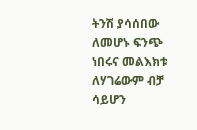ትንሽ ያሳሰበው ለመሆኑ ፍንጭ ነበሩና መልእክቱ ለሃገሬውም ብቻ ሳይሆን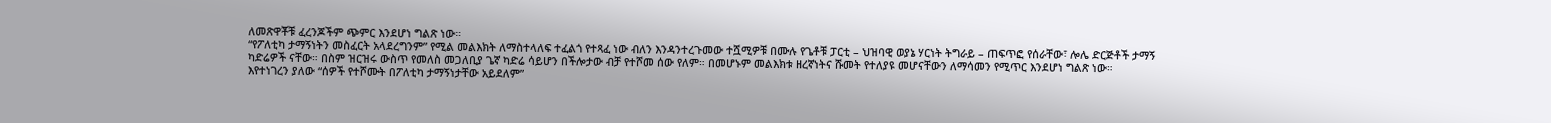ለመጽዋቾቹ ፈረንጆችም ጭምር እንደሆነ ግልጽ ነው።
“የፖለቲካ ታማኝነትን መስፈርት አላደረግንም” የሚል መልእክት ለማስተላለፍ ተፈልጎ የተጻፈ ነው ብለን እንዳንተረጉመው ተሿሚዎቹ በሙሉ የጌቶቹ ፓርቲ – ህዝባዊ ወያኔ ሃርነት ትግራይ – ጠፍጥፎ የሰራቸው፣ ሎሌ ድርጅቶች ታማኝ ካድሬዎች ናቸው። በስም ዝርዝሩ ውስጥ የመለስ መጋለቢያ ጌኛ ካድሬ ሳይሆን በችሎታው ብቻ የተሾመ ሰው የለም። በመሆኑም መልእክቱ ዘረኛነትና ሹመት የተለያዩ መሆናቸውን ለማሳመን የሚጥር እንደሆነ ግልጽ ነው።
እየተነገረን ያለው “ሰዎች የተሾሙት በፖለቲካ ታማኝነታቸው አይደለም”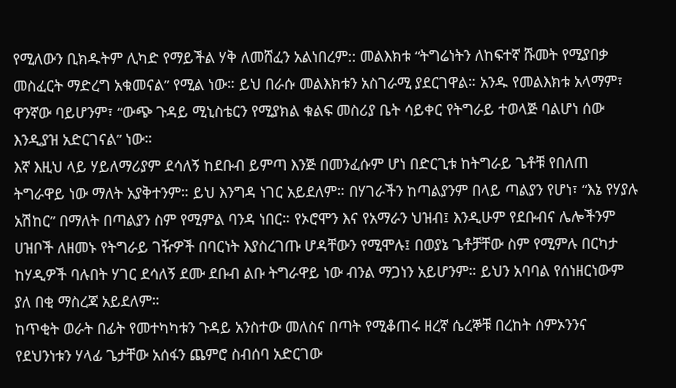የሚለውን ቢክዱትም ሊካድ የማይችል ሃቅ ለመሸፈን አልነበረም:: መልእክቱ “ትግሬነትን ለከፍተኛ ሹመት የሚያበቃ መስፈርት ማድረግ አቁመናል” የሚል ነው። ይህ በራሱ መልእክቱን አስገራሚ ያደርገዋል። አንዱ የመልእክቱ አላማም፣ ዋንኛው ባይሆንም፣ “ውጭ ጉዳይ ሚኒስቴርን የሚያክል ቁልፍ መስሪያ ቤት ሳይቀር የትግራይ ተወላጅ ባልሆነ ሰው እንዲያዝ አድርገናል” ነው።
እኛ እዚህ ላይ ሃይለማሪያም ደሳለኝ ከደቡብ ይምጣ እንጅ በመንፈሱም ሆነ በድርጊቱ ከትግራይ ጌቶቹ የበለጠ ትግራዋይ ነው ማለት አያቅተንም። ይህ እንግዳ ነገር አይደለም። በሃገራችን ከጣልያንም በላይ ጣልያን የሆነ፣ “እኔ የሃያሉ አሽከር” በማለት በጣልያን ስም የሚምል ባንዳ ነበር። የኦሮሞን እና የአማራን ህዝብ፤ እንዲሁም የደቡብና ሌሎችንም ሀዝቦች ለዘመኑ የትግራይ ገዥዎች በባርነት እያስረገጡ ሆዳቸውን የሚሞሉ፤ በወያኔ ጌቶቻቸው ስም የሚምሉ በርካታ ከሃዲዎች ባሉበት ሃገር ደሳለኝ ደሙ ደቡብ ልቡ ትግራዋይ ነው ብንል ማጋነን አይሆንም። ይህን አባባል የሰነዘርነውም ያለ በቂ ማስረጃ አይደለም።
ከጥቂት ወራት በፊት የመተካካቱን ጉዳይ አንስተው መለስና በጣት የሚቆጠሩ ዘረኛ ሴረኞቹ በረከት ሰምኦንንና የደህንነቱን ሃላፊ ጌታቸው አሰፋን ጨምሮ ስብሰባ አድርገው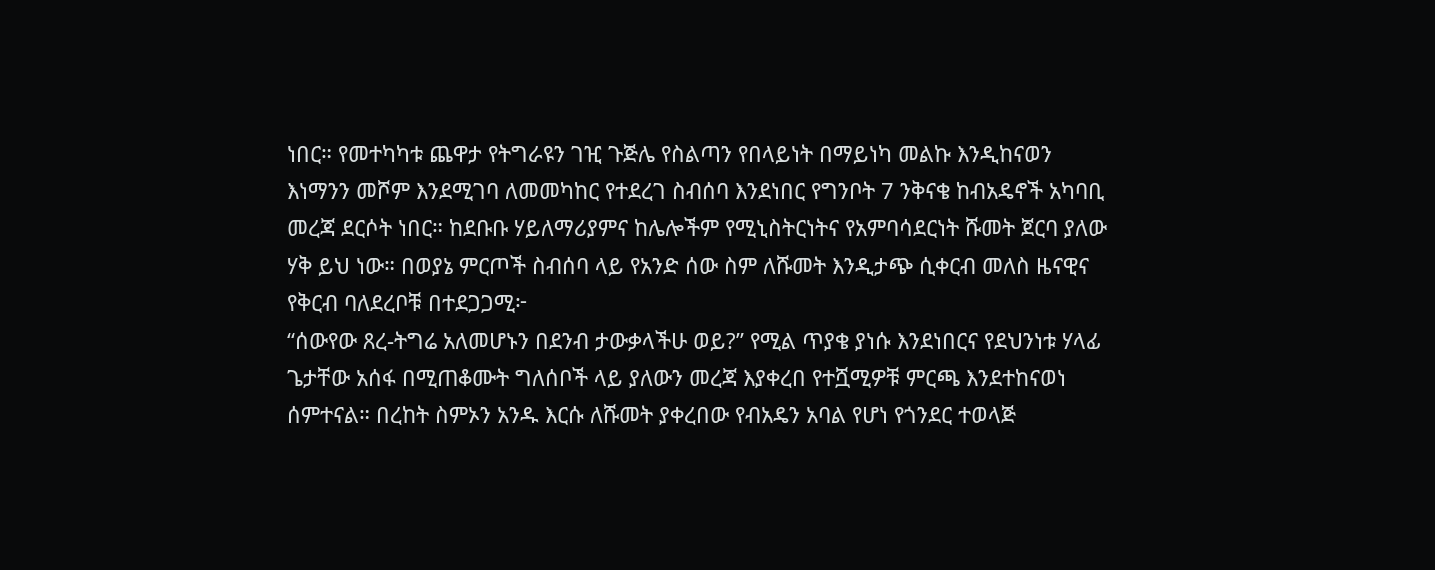ነበር። የመተካካቱ ጨዋታ የትግራዩን ገዢ ጉጅሌ የስልጣን የበላይነት በማይነካ መልኩ እንዲከናወን እነማንን መሾም እንደሚገባ ለመመካከር የተደረገ ስብሰባ እንደነበር የግንቦት 7 ንቅናቄ ከብአዴኖች አካባቢ መረጃ ደርሶት ነበር። ከደቡቡ ሃይለማሪያምና ከሌሎችም የሚኒስትርነትና የአምባሳደርነት ሹመት ጀርባ ያለው ሃቅ ይህ ነው። በወያኔ ምርጦች ስብሰባ ላይ የአንድ ሰው ስም ለሹመት እንዲታጭ ሲቀርብ መለስ ዜናዊና የቅርብ ባለደረቦቹ በተደጋጋሚ፦
“ሰውየው ጸረ-ትግሬ አለመሆኑን በደንብ ታውቃላችሁ ወይ?” የሚል ጥያቄ ያነሱ እንደነበርና የደህንነቱ ሃላፊ ጌታቸው አሰፋ በሚጠቆሙት ግለሰቦች ላይ ያለውን መረጃ እያቀረበ የተሿሚዎቹ ምርጫ እንደተከናወነ ሰምተናል። በረከት ስምኦን አንዱ እርሱ ለሹመት ያቀረበው የብአዴን አባል የሆነ የጎንደር ተወላጅ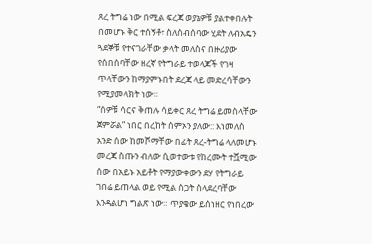ጸረ ትግሬ ነው በሚል ፍረጃ ወያኔዎቹ ያልተቀበሉት በመሆኑ ቅር ተሰኝቶ፣ ስለስብሰባው ሂደት ለብአዴን ጓደኞቹ የተናገራቸው ቃላት መለስና በዙሪያው የሰበሰባቸው ዘረኛ የትግራይ ተወላጆች የገዛ ጥላቸውን ከማያምኑበት ደረጃ ላይ መድረሳቸውን የሚያመላክት ነው።
“ሰዎቹ ሳርና ቅጠሉ ሳይቀር ጸረ ትግሬ ይመስላቸው ጀምሯል” ነበር በረከት ሰምኦን ያለው:: እነመለስ አንድ ሰው ከመሾማቸው በፊት ጸረ-ትግሬ ላለመሆኑ መረጃ ስጡን ብለው ሲወተውቱ የከረሙት ተሿሚው ሰው በአይኑ አይቶት የማያውቀውን ደሃ የትግራይ ገበሬ ይጠላል ወይ የሚል ስጋት ስላደረባቸው እንዳልሆነ ግልጽ ነው። ጥያቄው ይሰነዘር የነበረው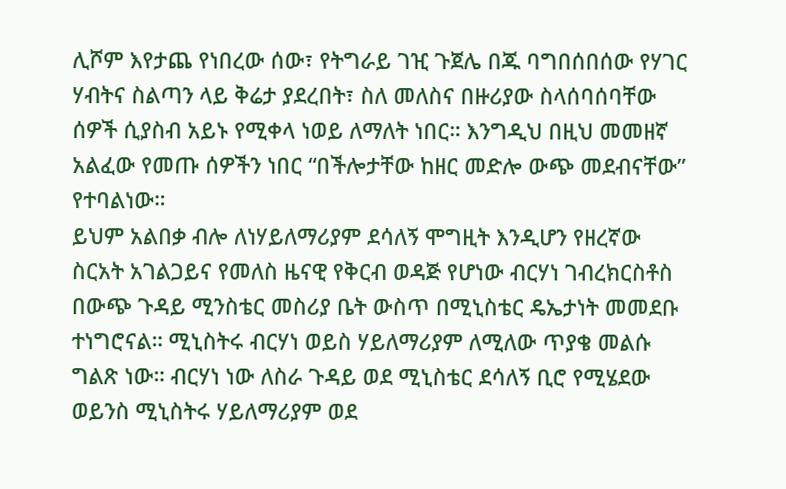ሊሾም እየታጨ የነበረው ሰው፣ የትግራይ ገዢ ጉጀሌ በጁ ባግበሰበሰው የሃገር ሃብትና ስልጣን ላይ ቅሬታ ያደረበት፣ ስለ መለስና በዙሪያው ስላሰባሰባቸው ሰዎች ሲያስብ አይኑ የሚቀላ ነወይ ለማለት ነበር። እንግዲህ በዚህ መመዘኛ አልፈው የመጡ ሰዎችን ነበር “በችሎታቸው ከዘር መድሎ ውጭ መደብናቸው” የተባልነው።
ይህም አልበቃ ብሎ ለነሃይለማሪያም ደሳለኝ ሞግዚት እንዲሆን የዘረኛው ስርአት አገልጋይና የመለስ ዜናዊ የቅርብ ወዳጅ የሆነው ብርሃነ ገብረክርስቶስ በውጭ ጉዳይ ሚንስቴር መስሪያ ቤት ውስጥ በሚኒስቴር ዴኤታነት መመደቡ ተነግሮናል። ሚኒስትሩ ብርሃነ ወይስ ሃይለማሪያም ለሚለው ጥያቄ መልሱ ግልጽ ነው። ብርሃነ ነው ለስራ ጉዳይ ወደ ሚኒስቴር ደሳለኝ ቢሮ የሚሄደው ወይንስ ሚኒስትሩ ሃይለማሪያም ወደ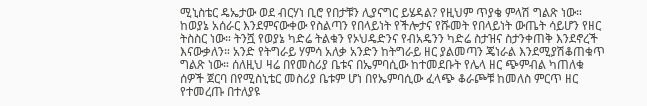ሚኒስቴር ዴኤታው ወደ ብርሃነ ቢሮ የበታቹን ሊያናግር ይሄዳል? የዚህም ጥያቄ ምላሽ ግልጽ ነው።
ከወያኔ አሰራር እንደምናውቀው የስልጣን የበላይነት የችሎታና የሹመት የበላይነት ውጤት ሳይሆን የዘር ትስስር ነው። ትንሿ የወያኔ ካድሬ ትልቁን የኦህዴድንና የብአዴንን ካድሬ ስታዝና ስታንቀጠቅ እንደኖረች እናውቃለን። አንድ የትግራይ ሃምሳ አለቃ አንድን ከትግራይ ዘር ያልመጣን ጄነራል እንደሚያሽቆጠቁጥ ግልጽ ነው። ሰለዚህ ዛሬ በየመስሪያ ቤቱና በኤምባሲው ከተመደቡት የሌላ ዘር ጭምብል ካጠለቁ ሰዎች ጀርባ በየሚስኒቴር መስሪያ ቤቱም ሆነ በየኤምባሲው ፈላጭ ቆራጮቹ ከመለስ ምርጥ ዘር የተመረጡ በተለያዩ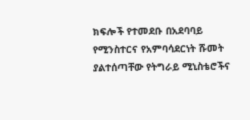ክፍሎች የተመደቡ በአደባባይ የሚንስተርና የአምባሳደርነት ሹመት ያልተሰጣቸው የትግራይ ሚኒስቴሮችና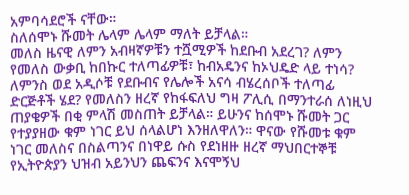አምባሳደሮች ናቸው።
ስለሰሞኑ ሹመት ሌላም ሌላም ማለት ይቻላል።
መለስ ዜናዊ ለምን አብዛኛዎቹን ተሿሚዎች ከደቡብ አደረገ? ለምን የመለስ ውቃቢ ከበኩር ተለጣፊዎቹ፣ ከብአዴንና ከኦህዴድ ላይ ተነሳ? ለምንስ ወደ አዲሶቹ የደቡብና የሌሎች አናሳ ብሄረሰቦች ተለጣፊ ድርጅቶች ሄደ? የመለስን ዘረኛ የከፋፍለህ ግዛ ፖሊሲ በማንተራሰ ለነዚህ ጠያቄዎች በቂ ምላሽ መስጠት ይቻላል። ይሁንና ከሰሞኑ ሹመት ጋር የተያያዘው ቁም ነገር ይህ ሰላልሆነ እንዘለዋለን። ዋናው የሹመቱ ቁም ነገር መለስና በስልጣንና በነዋይ ሱስ የደነዘዙ ዘረኛ ማህበርተኞቹ የኢትዮጵያን ህዝብ አይንህን ጨፍንና እናሞኝህ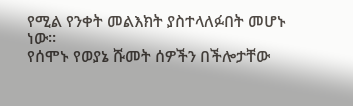የሚል የንቀት መልእክት ያስተላለፉበት መሆኑ ነው።
የሰሞኑ የወያኔ ሹመት ሰዎችን በችሎታቸው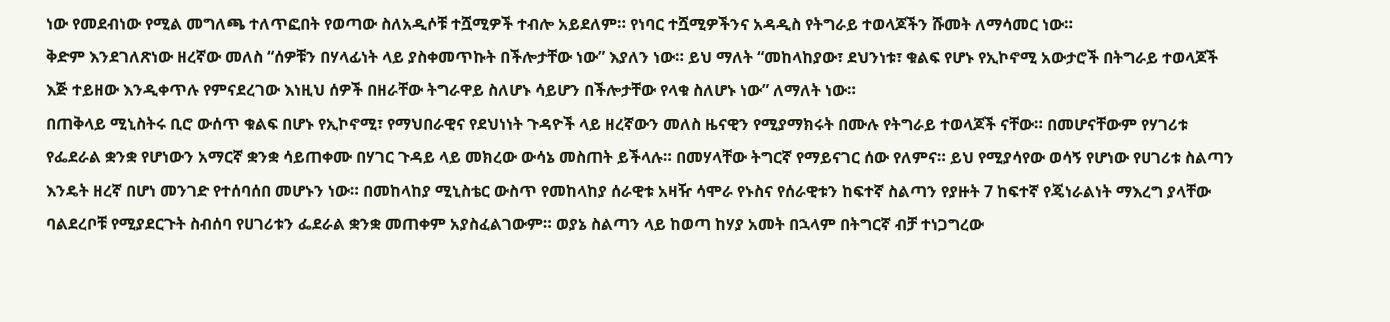ነው የመደብነው የሚል መግለጫ ተለጥፎበት የወጣው ስለአዲሶቹ ተሿሚዎች ተብሎ አይደለም። የነባር ተሿሚዎችንና አዳዲስ የትግራይ ተወላጆችን ሹመት ለማሳመር ነው።
ቅድም እንደገለጽነው ዘረኛው መለስ “ሰዎቹን በሃላፊነት ላይ ያስቀመጥኩት በችሎታቸው ነው” እያለን ነው። ይህ ማለት “መከላከያው፣ ደህንነቱ፣ ቁልፍ የሆኑ የኢኮኖሚ አውታሮች በትግራይ ተወላጆች እጅ ተይዘው እንዲቀጥሉ የምናደረገው እነዚህ ሰዎች በዘራቸው ትግራዋይ ስለሆኑ ሳይሆን በችሎታቸው የላቁ ስለሆኑ ነው” ለማለት ነው።
በጠቅላይ ሚኒስትሩ ቢሮ ውሰጥ ቁልፍ በሆኑ የኢኮኖሚ፣ የማህበራዊና የደህነነት ጉዳዮች ላይ ዘረኛውን መለስ ዜናዊን የሚያማክሩት በሙሉ የትግራይ ተወላጆች ናቸው። በመሆናቸውም የሃገሪቱ የፌደራል ቋንቋ የሆነውን አማርኛ ቋንቋ ሳይጠቀሙ በሃገር ጉዳይ ላይ መክረው ውሳኔ መስጠት ይችላሉ። በመሃላቸው ትግርኛ የማይናገር ሰው የለምና። ይህ የሚያሳየው ወሳኝ የሆነው የሀገሪቱ ስልጣን እንዴት ዘረኛ በሆነ መንገድ የተሰባሰበ መሆኑን ነው። በመከላከያ ሚኒስቴር ውስጥ የመከላከያ ሰራዊቱ አዛዥ ሳሞራ የኑስና የሰራዊቱን ከፍተኛ ስልጣን የያዙት 7 ከፍተኛ የጄነራልነት ማእረግ ያላቸው ባልደረቦቹ የሚያደርጉት ስብሰባ የሀገሪቱን ፌደራል ቋንቋ መጠቀም አያስፈልገውም። ወያኔ ስልጣን ላይ ከወጣ ከሃያ አመት በኋላም በትግርኛ ብቻ ተነጋግረው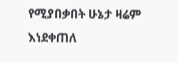የሚያበቃበት ሁኔታ ዛሬም እነደቀጠለ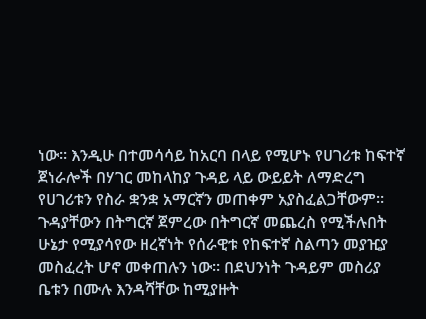ነው። እንዲሁ በተመሳሳይ ከአርባ በላይ የሚሆኑ የሀገሪቱ ከፍተኛ ጀነራሎች በሃገር መከላከያ ጉዳይ ላይ ውይይት ለማድረግ የሀገሪቱን የስራ ቋንቋ አማርኛን መጠቀም አያስፈልጋቸውም። ጉዳያቸውን በትግርኛ ጀምረው በትግርኛ መጨረስ የሚችሉበት ሁኔታ የሚያሳየው ዘረኛነት የሰራዊቱ የከፍተኛ ስልጣን መያዢያ መስፈረት ሆኖ መቀጠሉን ነው። በደህንነት ጉዳይም መስሪያ ቤቱን በሙሉ እንዳሻቸው ከሚያዙት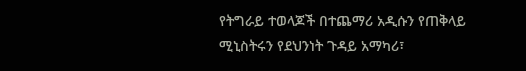የትግራይ ተወላጆች በተጨማሪ አዲሱን የጠቅላይ ሚኒስትሩን የደህንነት ጉዳይ አማካሪ፣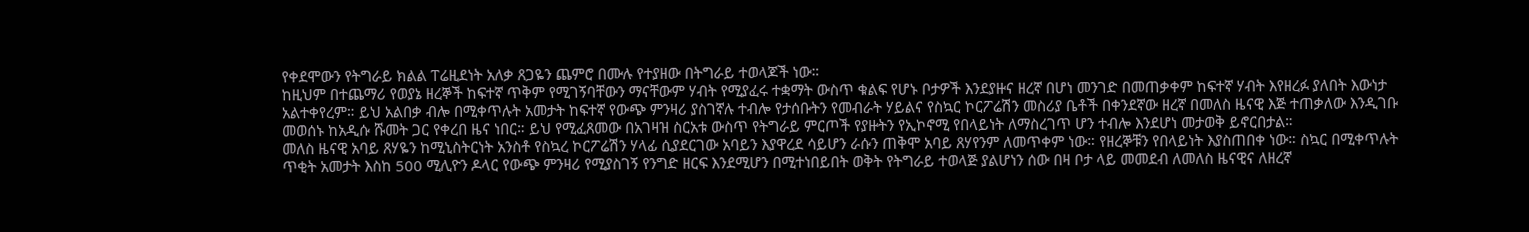የቀደሞውን የትግራይ ክልል ፐሬዚደነት አለቃ ጸጋዬን ጨምሮ በሙሉ የተያዘው በትግራይ ተወላጆች ነው።
ከዚህም በተጨማሪ የወያኔ ዘረኞች ከፍተኛ ጥቅም የሚገኝባቸውን ማናቸውም ሃብት የሚያፈሩ ተቋማት ውስጥ ቁልፍ የሆኑ ቦታዎች እንደያዙና ዘረኛ በሆነ መንገድ በመጠቃቀም ከፍተኛ ሃብት እየዘረፉ ያለበት እውነታ አልተቀየረም። ይህ አልበቃ ብሎ በሚቀጥሉት አመታት ከፍተኛ የውጭ ምንዛሪ ያስገኛሉ ተብሎ የታሰቡትን የመብራት ሃይልና የስኳር ኮርፖሬሽን መስሪያ ቤቶች በቀንደኛው ዘረኛ በመለስ ዜናዊ እጅ ተጠቃለው እንዲገቡ መወሰኑ ከአዲሱ ሹመት ጋር የቀረበ ዜና ነበር። ይህ የሚፈጸመው በአገዛዝ ስርአቱ ውስጥ የትግራይ ምርጦች የያዙትን የኢኮኖሚ የበላይነት ለማስረገጥ ሆን ተብሎ እንደሆነ መታወቅ ይኖርበታል።
መለስ ዜናዊ አባይ ጸሃዬን ከሚኒስትርነት አንስቶ የስኳረ ኮርፖሬሽን ሃላፊ ሲያደርገው አባይን እያዋረደ ሳይሆን ራሱን ጠቅሞ አባይ ጸሃየንም ለመጥቀም ነው። የዘረኞቹን የበላይነት እያስጠበቀ ነው። ስኳር በሚቀጥሉት ጥቂት አመታት እስከ 500 ሚሊዮን ዶላር የውጭ ምንዛሪ የሚያስገኝ የንግድ ዘርፍ እንደሚሆን በሚተነበይበት ወቅት የትግራይ ተወላጅ ያልሆነን ሰው በዛ ቦታ ላይ መመደብ ለመለስ ዜናዊና ለዘረኛ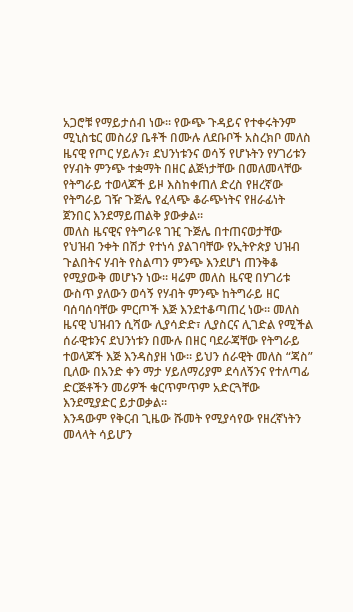አጋሮቹ የማይታሰብ ነው። የውጭ ጉዳይና የተቀሩትንም ሚኒስቴር መስሪያ ቤቶች በሙሉ ለደቡቦች አስረክቦ መለስ ዜናዊ የጦር ሃይሉን፣ ደህንነቱንና ወሳኝ የሆኑትን የሃገሪቱን የሃብት ምንጭ ተቋማት በዘር ልጅነታቸው በመለመላቸው የትግራይ ተወላጆች ይዞ እስከቀጠለ ድረስ የዘረኛው የትግራይ ገዥ ጉጅሌ የፈላጭ ቆራጭነትና የዘራፊነት ጀንበር እንደማይጠልቅ ያውቃል።
መለስ ዜናዊና የትግራዩ ገዢ ጉጅሌ በተጠናወታቸው የህዝብ ንቀት በሽታ የተነሳ ያልገባቸው የኢትዮጵያ ህዝብ ጉልበትና ሃብት የስልጣን ምንጭ እንደሆነ ጠንቅቆ የሚያውቅ መሆኑን ነው። ዛሬም መለስ ዜናዊ በሃገሪቱ ውስጥ ያለውን ወሳኝ የሃብት ምንጭ ከትግራይ ዘር ባሰባሰባቸው ምርጦች እጅ እንደተቆጣጠረ ነው። መለስ ዜናዊ ህዝብን ሲሻው ሊያሳድድ፣ ሊያስርና ሊገድል የሚችል ሰራዊቱንና ደህንነቱን በሙሉ በዘር ባደራጃቸው የትግራይ ተወላጆች እጅ እንዳስያዘ ነው። ይህን ሰራዊት መለስ “ጃስ” ቢለው በአንድ ቀን ማታ ሃይለማሪያም ደሳለኝንና የተለጣፊ ድርጅቶችን መሪዎች ቁርጥምጥም አድርጓቸው እንደሚያድር ይታወቃል።
እንዳውም የቅርብ ጊዜው ሹመት የሚያሳየው የዘረኛነትን መላላት ሳይሆን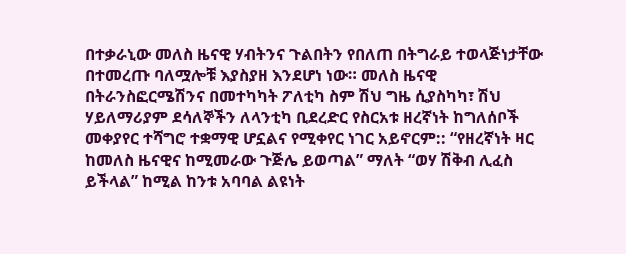በተቃራኒው መለስ ዜናዊ ሃብትንና ጉልበትን የበለጠ በትግራይ ተወላጅነታቸው በተመረጡ ባለሟሎቹ እያስያዘ እንደሆነ ነው። መለስ ዜናዊ በትራንስፎርሜሽንና በመተካካት ፖለቲካ ስም ሽህ ግዜ ሲያስካካ፣ ሽህ ሃይለማሪያም ደሳለኞችን ለላንቲካ ቢደረድር የስርአቱ ዘረኛነት ከግለሰቦች መቀያየር ተሻግሮ ተቋማዊ ሆኗልና የሚቀየር ነገር አይኖርም:: “የዘረኛነት ዛር ከመለስ ዜናዊና ከሚመራው ጉጅሌ ይወጣል” ማለት “ወሃ ሽቅብ ሊፈስ ይችላል” ከሚል ከንቱ አባባል ልዩነት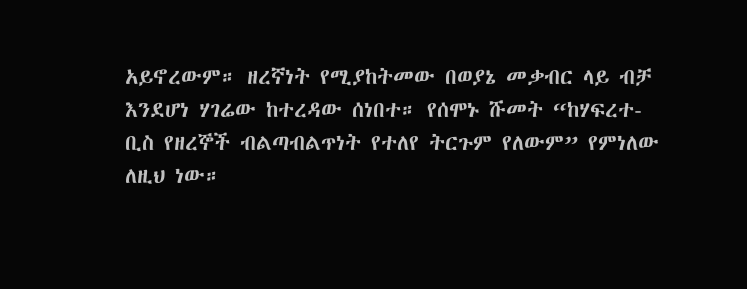አይኖረውም። ዘረኛነት የሚያከትመው በወያኔ መቃብር ላይ ብቻ እንደሆነ ሃገሬው ከተረዳው ሰነበተ። የሰሞኑ ሹመት “ከሃፍረተ- ቢስ የዘረኞች ብልጣብልጥነት የተለየ ትርጉም የለውም” የምነለው ለዚህ ነው።